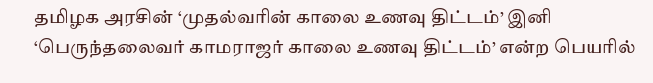தமிழக அரசின் ‘முதல்வரின் காலை உணவு திட்டம்’ இனி ‘பெருந்தலைவர் காமராஜர் காலை உணவு திட்டம்’ என்ற பெயரில்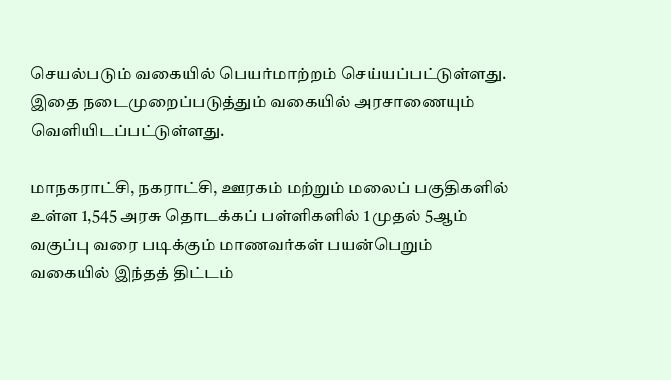செயல்படும் வகையில் பெயர்மாற்றம் செய்யப்பட்டுள்ளது. இதை நடைமுறைப்படுத்தும் வகையில் அரசாணையும் வெளியிடப்பட்டுள்ளது.

மாநகராட்சி, நகராட்சி, ஊரகம் மற்றும் மலைப் பகுதிகளில் உள்ள 1,545 அரசு தொடக்கப் பள்ளிகளில் 1 முதல் 5ஆம் வகுப்பு வரை படிக்கும் மாணவர்கள் பயன்பெறும் வகையில் இந்தத் திட்டம்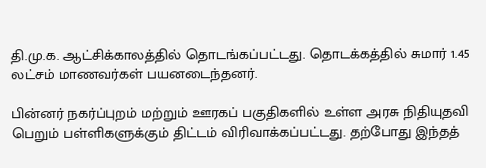தி.மு.க. ஆட்சிக்காலத்தில் தொடங்கப்பட்டது. தொடக்கத்தில் சுமார் 1.45 லட்சம் மாணவர்கள் பயனடைந்தனர்.

பின்னர் நகர்ப்புறம் மற்றும் ஊரகப் பகுதிகளில் உள்ள அரசு நிதியுதவி பெறும் பள்ளிகளுக்கும் திட்டம் விரிவாக்கப்பட்டது. தற்போது இந்தத்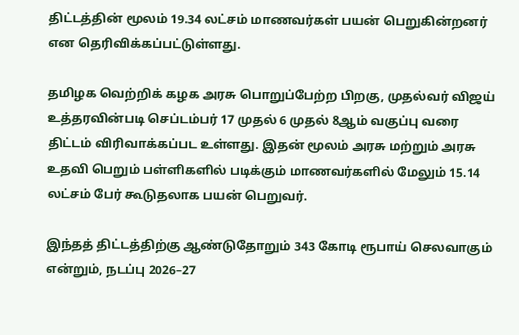திட்டத்தின் மூலம் 19.34 லட்சம் மாணவர்கள் பயன் பெறுகின்றனர் என தெரிவிக்கப்பட்டுள்ளது.

தமிழக வெற்றிக் கழக அரசு பொறுப்பேற்ற பிறகு, முதல்வர் விஜய் உத்தரவின்படி செப்டம்பர் 17 முதல் 6 முதல் 8ஆம் வகுப்பு வரை திட்டம் விரிவாக்கப்பட உள்ளது. இதன் மூலம் அரசு மற்றும் அரசு உதவி பெறும் பள்ளிகளில் படிக்கும் மாணவர்களில் மேலும் 15.14 லட்சம் பேர் கூடுதலாக பயன் பெறுவர்.

இந்தத் திட்டத்திற்கு ஆண்டுதோறும் 343 கோடி ரூபாய் செலவாகும் என்றும், நடப்பு 2026–27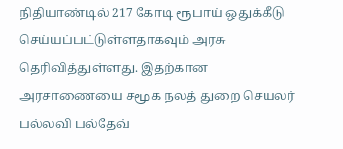நிதியாண்டில் 217 கோடி ரூபாய் ஒதுக்கீடு செய்யப்பட்டுள்ளதாகவும் அரசு தெரிவித்துள்ளது. இதற்கான அரசாணையை சமூக நலத் துறை செயலர் பல்லவி பல்தேவ்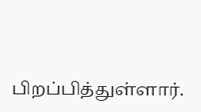பிறப்பித்துள்ளார்.